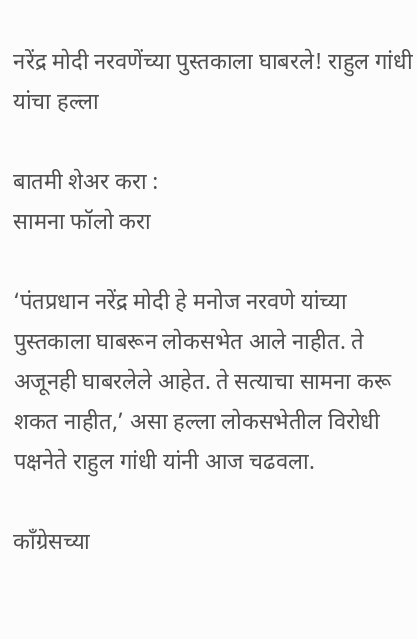नरेंद्र मोदी नरवणेंच्या पुस्तकाला घाबरले! राहुल गांधी यांचा हल्ला

बातमी शेअर करा :
सामना फॉलो करा

‘पंतप्रधान नरेंद्र मोदी हे मनोज नरवणे यांच्या पुस्तकाला घाबरून लोकसभेत आले नाहीत. ते अजूनही घाबरलेले आहेत. ते सत्याचा सामना करू शकत नाहीत,’ असा हल्ला लोकसभेतील विरोधी पक्षनेते राहुल गांधी यांनी आज चढवला.

काँग्रेसच्या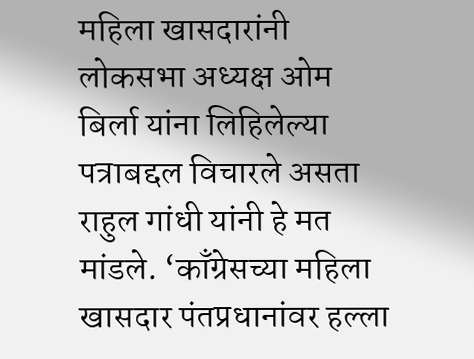महिला खासदारांनी लोकसभा अध्यक्ष ओम बिर्ला यांना लिहिलेल्या पत्राबद्दल विचारले असता राहुल गांधी यांनी हे मत मांडले. ‘काँग्रेसच्या महिला खासदार पंतप्रधानांवर हल्ला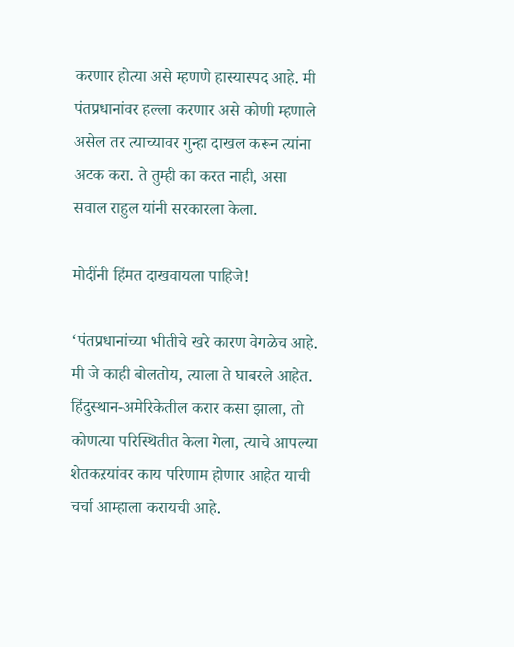करणार होत्या असे म्हणणे हास्यास्पद आहे. मी पंतप्रधानांवर हल्ला करणार असे कोणी म्हणाले असेल तर त्याच्यावर गुन्हा दाखल करून त्यांना अटक करा. ते तुम्ही का करत नाही, असा सवाल राहुल यांनी सरकारला केला.

मोदींनी हिंमत दाखवायला पाहिजे!

‘पंतप्रधानांच्या भीतीचे खरे कारण वेगळेच आहे. मी जे काही बोलतोय, त्याला ते घाबरले आहेत. हिंदुस्थान-अमेरिकेतील करार कसा झाला, तो कोणत्या परिस्थितीत केला गेला, त्याचे आपल्या शेतकऱयांवर काय परिणाम होणार आहेत याची चर्चा आम्हाला करायची आहे.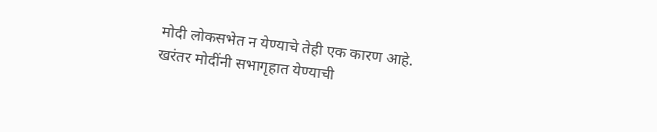मोदी लोकसभेत न येण्याचे तेही एक कारण आहे. खरंतर मोदींनी सभागृहात येण्याची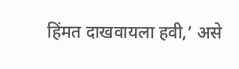हिंमत दाखवायला हवी,’ असे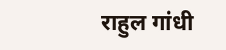राहुल गांधी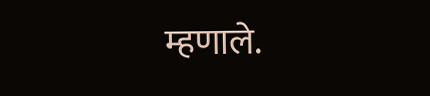म्हणाले.